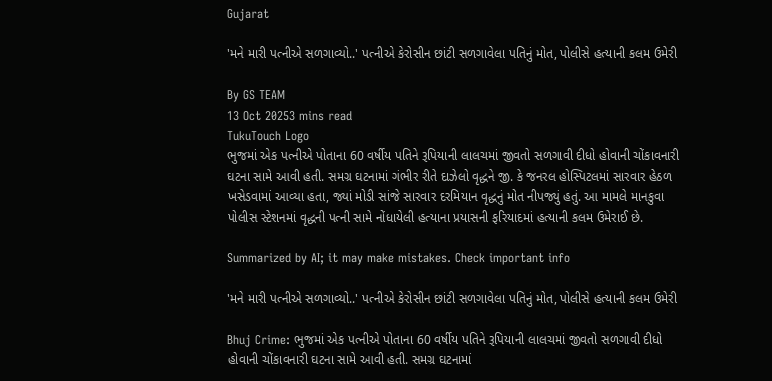Gujarat

'મને મારી પત્નીએ સળગાવ્યો..' પત્નીએ કેરોસીન છાંટી સળગાવેલા પતિનું મોત, પોલીસે હત્યાની કલમ ઉમેરી

By GS TEAM
13 Oct 20253 mins read
TukuTouch Logo
ભુજમાં એક પત્નીએ પોતાના 60 વર્ષીય પતિને રૂપિયાની લાલચમાં જીવતો સળગાવી દીધો હોવાની ચોંકાવનારી ઘટના સામે આવી હતી. સમગ્ર ઘટનામાં ગંભીર રીતે દાઝેલો વૃદ્ધને જી. કે જનરલ હોસ્પિટલમાં સારવાર હેઠળ ખસેડવામાં આવ્યા હતા, જ્યાં મોડી સાંજે સારવાર દરમિયાન વૃદ્ધનું મોત નીપજ્યું હતું. આ મામલે માનકુવા પોલીસ સ્ટેશનમાં વૃદ્ધની પત્ની સામે નોંધાયેલી હત્યાના પ્રયાસની ફરિયાદમાં હત્યાની કલમ ઉમેરાઈ છે.

Summarized by AI; it may make mistakes. Check important info

'મને મારી પત્નીએ સળગાવ્યો..' પત્નીએ કેરોસીન છાંટી સળગાવેલા પતિનું મોત, પોલીસે હત્યાની કલમ ઉમેરી

Bhuj Crime: ભુજમાં એક પત્નીએ પોતાના 60 વર્ષીય પતિને રૂપિયાની લાલચમાં જીવતો સળગાવી દીધો હોવાની ચોંકાવનારી ઘટના સામે આવી હતી. સમગ્ર ઘટનામાં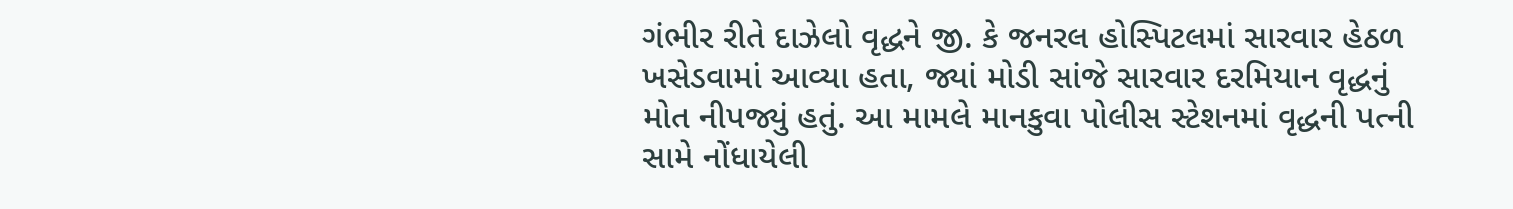ગંભીર રીતે દાઝેલો વૃદ્ધને જી. કે જનરલ હોસ્પિટલમાં સારવાર હેઠળ ખસેડવામાં આવ્યા હતા, જ્યાં મોડી સાંજે સારવાર દરમિયાન વૃદ્ધનું મોત નીપજ્યું હતું. આ મામલે માનકુવા પોલીસ સ્ટેશનમાં વૃદ્ધની પત્ની સામે નોંધાયેલી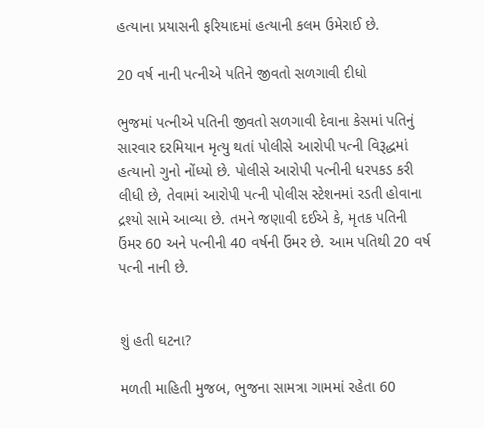હત્યાના પ્રયાસની ફરિયાદમાં હત્યાની કલમ ઉમેરાઈ છે.

20 વર્ષ નાની પત્નીએ પતિને જીવતો સળગાવી દીધો

ભુજમાં પત્નીએ પતિની જીવતો સળગાવી દેવાના કેસમાં પતિનું સારવાર દરમિયાન મૃત્યુ થતાં પોલીસે આરોપી પત્ની વિરૂદ્ધમાં હત્યાનો ગુનો નોંધ્યો છે. પોલીસે આરોપી પત્નીની ધરપકડ કરી લીધી છે, તેવામાં આરોપી પત્ની પોલીસ સ્ટેશનમાં રડતી હોવાના દ્રશ્યો સામે આવ્યા છે. તમને જણાવી દઈએ કે, મૃતક પતિની ઉંમર 60 અને પત્નીની 40 વર્ષની ઉંમર છે. આમ પતિથી 20 વર્ષ પત્ની નાની છે.


શું હતી ઘટના?

મળતી માહિતી મુજબ, ભુજના સામત્રા ગામમાં રહેતા 60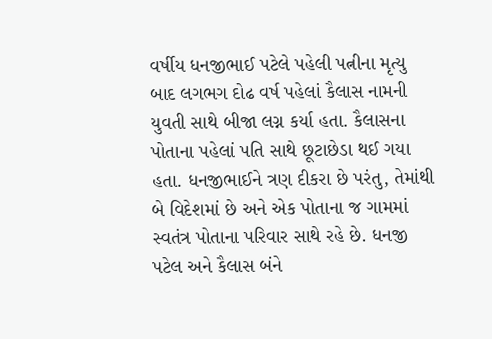વર્ષીય ધનજીભાઈ પટેલે પહેલી પત્નીના મૃત્યુ બાદ લગભગ દોઢ વર્ષ પહેલાં કૈલાસ નામની યુવતી સાથે બીજા લગ્ન કર્યા હતા. કૈલાસના પોતાના પહેલાં પતિ સાથે છૂટાછેડા થઈ ગયા હતા. ધનજીભાઈને ત્રણ દીકરા છે પરંતુ, તેમાંથી બે વિદેશમાં છે અને એક પોતાના જ ગામમાં સ્વતંત્ર પોતાના પરિવાર સાથે રહે છે. ધનજી પટેલ અને કૈલાસ બંને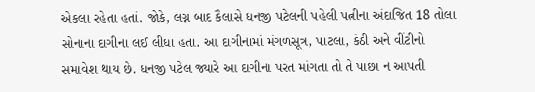એકલા રહેતા હતાં. જોકે, લગ્ન બાદ કૈલાસે ધનજી પટેલની પહેલી પત્નીના અંદાજિત 18 તોલા સોનાના દાગીના લઈ લીધા હતા. આ દાગીનામાં મંગળસૂત્ર, પાટલા, કંઠી અને વીંટીનો સમાવેશ થાય છે. ધનજી પટેલ જ્યારે આ દાગીના પરત માંગતા તો તે પાછા ન આપતી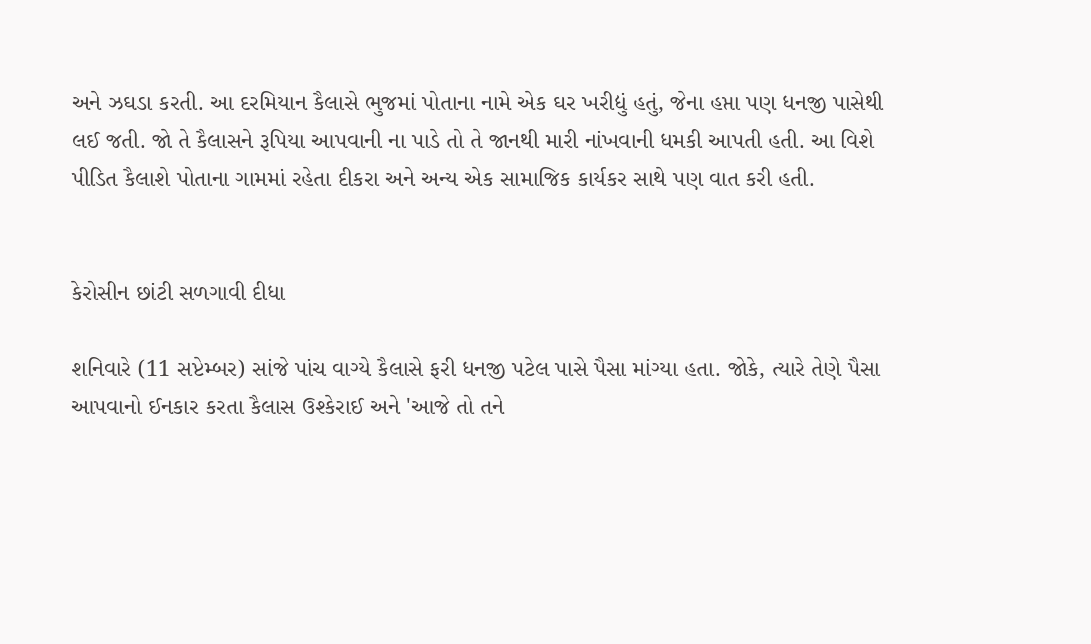અને ઝઘડા કરતી. આ દરમિયાન કૈલાસે ભુજમાં પોતાના નામે એક ઘર ખરીદ્યું હતું, જેના હપ્તા પણ ધનજી પાસેથી લઈ જતી. જો તે કૈલાસને રૂપિયા આપવાની ના પાડે તો તે જાનથી મારી નાંખવાની ધમકી આપતી હતી. આ વિશે પીડિત કૈલાશે પોતાના ગામમાં રહેતા દીકરા અને અન્ય એક સામાજિક કાર્યકર સાથે પણ વાત કરી હતી.


કેરોસીન છાંટી સળગાવી દીધા

શનિવારે (11 સપ્ટેમ્બર) સાંજે પાંચ વાગ્યે કૈલાસે ફરી ધનજી પટેલ પાસે પૈસા માંગ્યા હતા. જોકે, ત્યારે તેણે પૈસા આપવાનો ઈનકાર કરતા કૈલાસ ઉશ્કેરાઈ અને 'આજે તો તને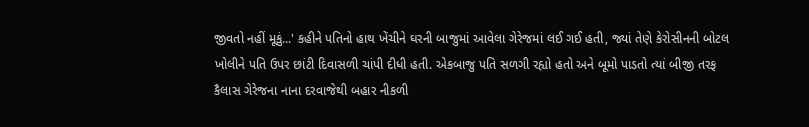જીવતો નહીં મૂકું...' કહીને પતિનો હાથ ખેંચીને ઘરની બાજુમાં આવેલા ગેરેજમાં લઈ ગઈ હતી, જ્યાં તેણે કેરોસીનની બોટલ ખોલીને પતિ ઉપર છાંટી દિવાસળી ચાંપી દીધી હતી. એકબાજુ પતિ સળગી રહ્યો હતો અને બૂમો પાડતો ત્યાં બીજી તરફ કૈલાસ ગેરેજના નાના દરવાજેથી બહાર નીકળી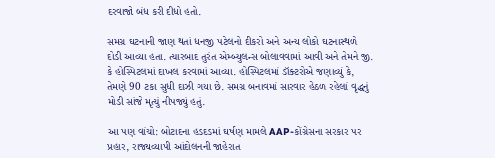દરવાજો બંધ કરી દીધો હતો.

સમગ્ર ઘટનાની જાણ થતાં ધનજી પટેલનો દીકરો અને અન્ય લોકો ઘટનાસ્થળે દોડી આવ્યા હતા. ત્યારબાદ તુરંત એમ્બ્યુલન્સ બોલાવવામાં આવી અને તેમને જી. કે હોસ્પિટલમાં દાખલ કરવામાં આવ્યા. હોસ્પિટલમાં ડૉક્ટરોએ જણાવ્યું કે, તેમણે 90 ટકા સુધી દાઝી ગયા છે. સમગ્ર બનાવમાં સારવાર હેઠળ રહેલાં વૃદ્ધનું મોડી સાંજે મૃત્યું નીપજ્યું હતું.

આ પણ વાંચો: બોટાદના હડદડમાં ઘર્ષણ મામલે AAP-કોંગ્રેસના સરકાર પર પ્રહાર, રાજ્યવ્યાપી આંદોલનની જાહેરાત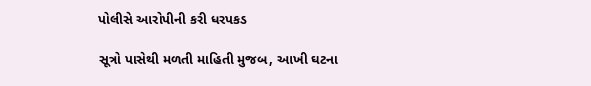પોલીસે આરોપીની કરી ધરપકડ

સૂત્રો પાસેથી મળતી માહિતી મુજબ, આખી ઘટના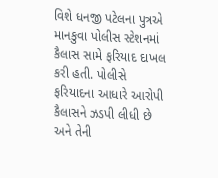વિશે ધનજી પટેલના પુત્રએ માનકુવા પોલીસ સ્ટેશનમાં કૈલાસ સામે ફરિયાદ દાખલ કરી હતી. પોલીસે ફરિયાદના આધારે આરોપી કૈલાસને ઝડપી લીધી છે અને તેની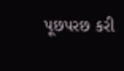પૂછપરછ કરી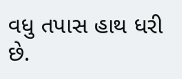વધુ તપાસ હાથ ધરી છે.